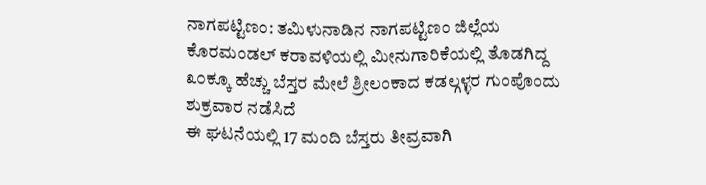ನಾಗಪಟ್ಟಿಣಂ: ತಮಿಳುನಾಡಿನ ನಾಗಪಟ್ಟಿಣಂ ಜಿಲ್ಲೆಯ ಕೊರಮಂಡಲ್ ಕರಾವಳಿಯಲ್ಲಿ ಮೀನುಗಾರಿಕೆಯಲ್ಲಿ ತೊಡಗಿದ್ದ ೩೦ಕ್ಕೂ ಹೆಚ್ಚು ಬೆಸ್ತರ ಮೇಲೆ ಶ್ರೀಲಂಕಾದ ಕಡಲ್ಗಳ್ಳರ ಗುಂಪೊಂದು ಶುಕ್ರವಾರ ನಡೆಸಿದೆ
ಈ ಘಟನೆಯಲ್ಲಿ 17 ಮಂದಿ ಬೆಸ್ತರು ತೀವ್ರವಾಗಿ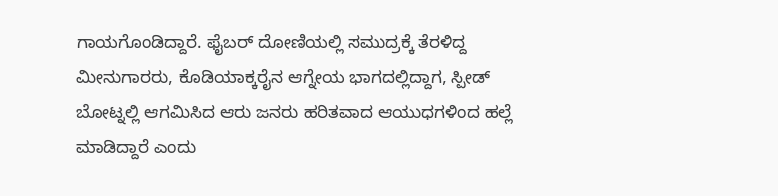ಗಾಯಗೊಂಡಿದ್ದಾರೆ. ಫೈಬರ್ ದೋಣಿಯಲ್ಲಿ ಸಮುದ್ರಕ್ಕೆ ತೆರಳಿದ್ದ ಮೀನುಗಾರರು, ಕೊಡಿಯಾಕ್ಕರೈನ ಆಗ್ನೇಯ ಭಾಗದಲ್ಲಿದ್ದಾಗ, ಸ್ಪೀಡ್ ಬೋಟ್ನಲ್ಲಿ ಆಗಮಿಸಿದ ಆರು ಜನರು ಹರಿತವಾದ ಆಯುಧಗಳಿಂದ ಹಲ್ಲೆ ಮಾಡಿದ್ದಾರೆ ಎಂದು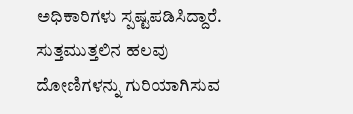ಅಧಿಕಾರಿಗಳು ಸ್ಪಷ್ಟಪಡಿಸಿದ್ದಾರೆ.
ಸುತ್ತಮುತ್ತಲಿನ ಹಲವು ದೋಣಿಗಳನ್ನು ಗುರಿಯಾಗಿಸುವ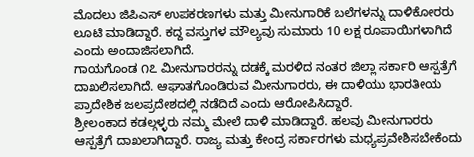ಮೊದಲು ಜಿಪಿಎಸ್ ಉಪಕರಣಗಳು ಮತ್ತು ಮೀನುಗಾರಿಕೆ ಬಲೆಗಳನ್ನು ದಾಳಿಕೋರರು ಲೂಟಿ ಮಾಡಿದ್ದಾರೆ. ಕದ್ದ ವಸ್ತುಗಳ ಮೌಲ್ಯವು ಸುಮಾರು 10 ಲಕ್ಷ ರೂಪಾಯಿಗಳಾಗಿದೆ ಎಂದು ಅಂದಾಜಿಸಲಾಗಿದೆ.
ಗಾಯಗೊಂಡ ೧೭ ಮೀನುಗಾರರನ್ನು ದಡಕ್ಕೆ ಮರಳಿದ ನಂತರ ಜಿಲ್ಲಾ ಸರ್ಕಾರಿ ಆಸ್ಪತ್ರೆಗೆ ದಾಖಲಿಸಲಾಗಿದೆ. ಆಘಾತಗೊಂಡಿರುವ ಮೀನುಗಾರರು, ಈ ದಾಳಿಯು ಭಾರತೀಯ ಪ್ರಾದೇಶಿಕ ಜಲಪ್ರದೇಶದಲ್ಲಿ ನಡೆದಿದೆ ಎಂದು ಆರೋಪಿಸಿದ್ದಾರೆ.
ಶ್ರೀಲಂಕಾದ ಕಡಲ್ಗಳ್ಳರು ನಮ್ಮ ಮೇಲೆ ದಾಳಿ ಮಾಡಿದ್ದಾರೆ. ಹಲವು ಮೀನುಗಾರರು ಆಸ್ಪತ್ರೆಗೆ ದಾಖಲಾಗಿದ್ದಾರೆ. ರಾಜ್ಯ ಮತ್ತು ಕೇಂದ್ರ ಸರ್ಕಾರಗಳು ಮಧ್ಯಪ್ರವೇಶಿಸಬೇಕೆಂದು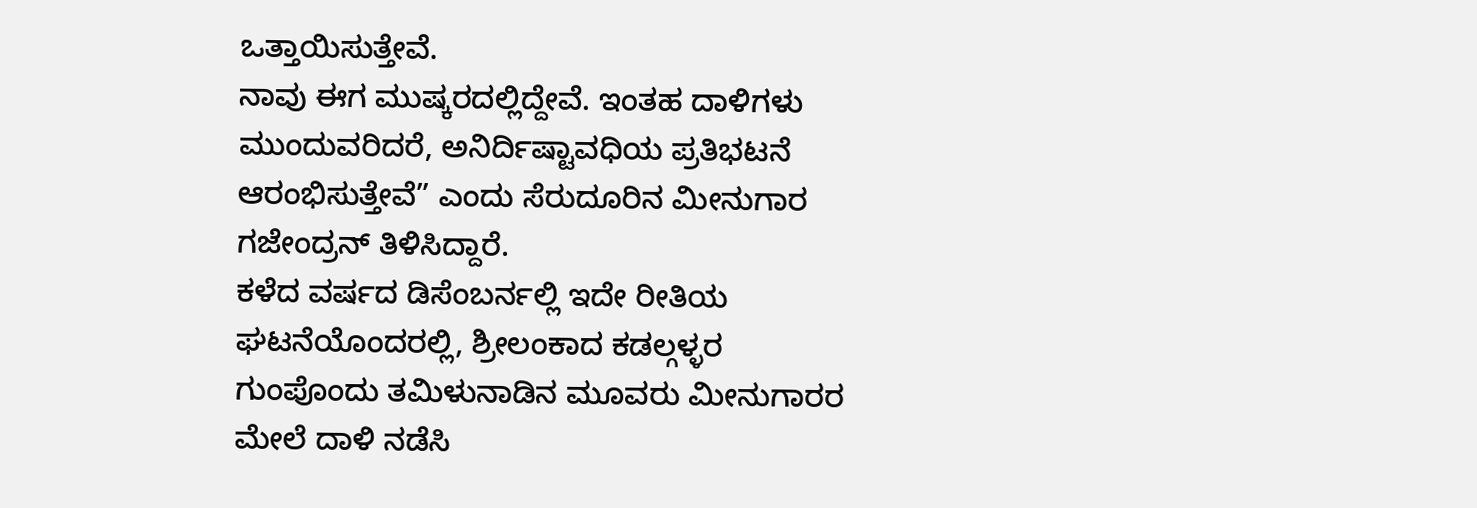ಒತ್ತಾಯಿಸುತ್ತೇವೆ.
ನಾವು ಈಗ ಮುಷ್ಕರದಲ್ಲಿದ್ದೇವೆ. ಇಂತಹ ದಾಳಿಗಳು ಮುಂದುವರಿದರೆ, ಅನಿರ್ದಿಷ್ಟಾವಧಿಯ ಪ್ರತಿಭಟನೆ ಆರಂಭಿಸುತ್ತೇವೆ” ಎಂದು ಸೆರುದೂರಿನ ಮೀನುಗಾರ ಗಜೇಂದ್ರನ್ ತಿಳಿಸಿದ್ದಾರೆ.
ಕಳೆದ ವರ್ಷದ ಡಿಸೆಂಬರ್ನಲ್ಲಿ ಇದೇ ರೀತಿಯ ಘಟನೆಯೊಂದರಲ್ಲಿ, ಶ್ರೀಲಂಕಾದ ಕಡಲ್ಗಳ್ಳರ ಗುಂಪೊಂದು ತಮಿಳುನಾಡಿನ ಮೂವರು ಮೀನುಗಾರರ ಮೇಲೆ ದಾಳಿ ನಡೆಸಿ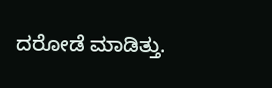ದರೋಡೆ ಮಾಡಿತ್ತು.